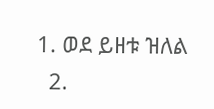1. ወደ ይዘቱ ዝለል
  2.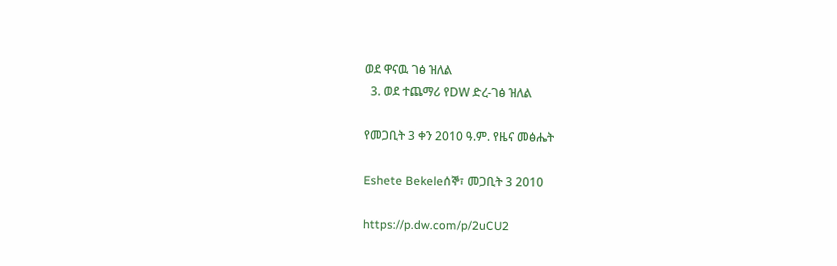ወደ ዋናዉ ገፅ ዝለል
  3. ወደ ተጨማሪ የDW ድረ-ገፅ ዝለል

የመጋቢት 3 ቀን 2010 ዓ.ም. የዜና መፅሔት

Eshete Bekeleሰኞ፣ መጋቢት 3 2010

https://p.dw.com/p/2uCU2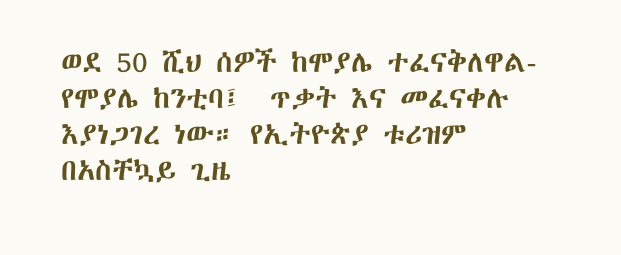ወደ 50 ሺህ ሰዎች ከሞያሌ ተፈናቅለዋል-የሞያሌ ከንቲባ፤  ጥቃት እና መፈናቀሉ እያነጋገረ ነው። የኢትዮጵያ ቱሪዝም በአስቸኳይ ጊዜ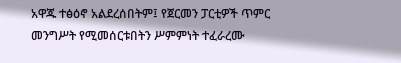አዋጁ ተፅዕኖ አልደረሰበትም፤ የጀርመን ፓርቲዎች ጥምር መንግሥት የሚመሰርቱበትን ሥምምነት ተፈራረሙ